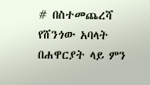# በስተመጨረሻ የሸንጎው አባላት በሐዋርያት ላይ ምን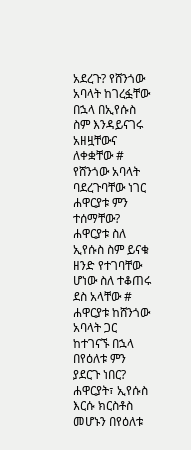አደረጉ? የሸንጎው አባላት ከገረፏቸው በኋላ በኢየሱስ ስም እንዳይናገሩ አዘዟቸውና ለቀቋቸው # የሸንጎው አባላት ባደረጉባቸው ነገር ሐዋርያቱ ምን ተሰማቸው? ሐዋርያቱ ስለ ኢየሱስ ስም ይናቁ ዘንድ የተገባቸው ሆነው ስለ ተቆጠሩ ደስ አላቸው # ሐዋርያቱ ከሸንጎው አባላት ጋር ከተገናኙ በኋላ በየዕለቱ ምን ያደርጉ ነበር? ሐዋርያት፣ ኢየሱስ እርሱ ክርስቶስ መሆኑን በየዕለቱ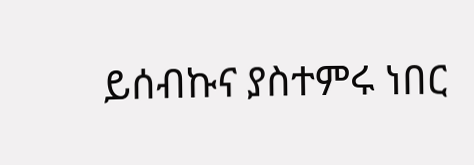ይሰብኩና ያስተምሩ ነበር